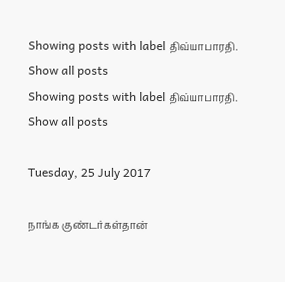Showing posts with label திவ்யாபாரதி. Show all posts
Showing posts with label திவ்யாபாரதி. Show all posts

Tuesday, 25 July 2017

நாங்க குண்டர்கள்தான்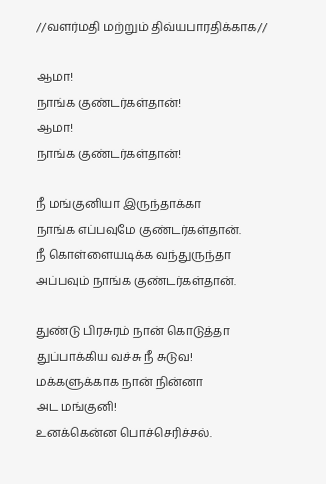//வளர்மதி மற்றும் திவ்யபாரதிக்காக//

ஆமா!
நாங்க குண்டர்கள்தான்!
ஆமா!
நாங்க குண்டர்கள்தான்!

நீ மங்குனியா இருந்தாக்கா
நாங்க எப்பவுமே குண்டர்கள்தான்.
நீ கொள்ளையடிக்க வந்துருந்தா
அப்பவும் நாங்க குண்டர்கள்தான்.

துண்டு பிரசுரம் நான் கொடுத்தா
துப்பாக்கிய வச்சு நீ சுடுவ!
மக்களுக்காக நான் நின்னா
அட மங்குனி!
உனக்கென்ன பொச்செரிச்சல்.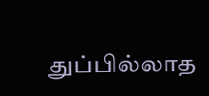துப்பில்லாத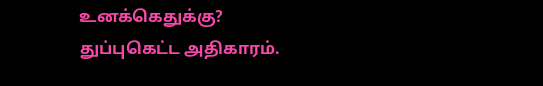உனக்கெதுக்கு?
துப்புகெட்ட அதிகாரம்.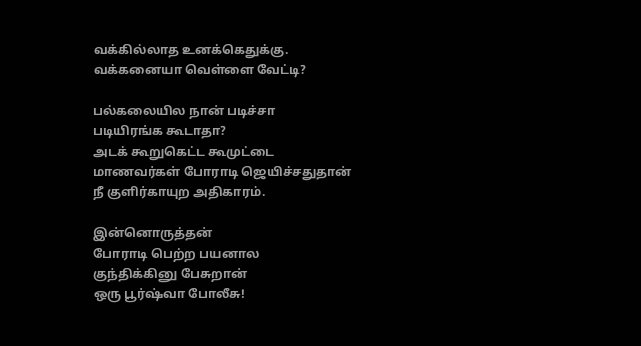வக்கில்லாத உனக்கெதுக்கு.
வக்கனையா வெள்ளை வேட்டி?

பல்கலையில நான் படிச்சா
படியிரங்க கூடாதா?
அடக் கூறுகெட்ட கூமுட்டை
மாணவர்கள் போராடி ஜெயிச்சதுதான்
நீ குளிர்காயுற அதிகாரம்.

இன்னொருத்தன்
போராடி பெற்ற பயனால
குந்திக்கினு பேசுறான்
ஒரு பூர்ஷ்வா போலீசு!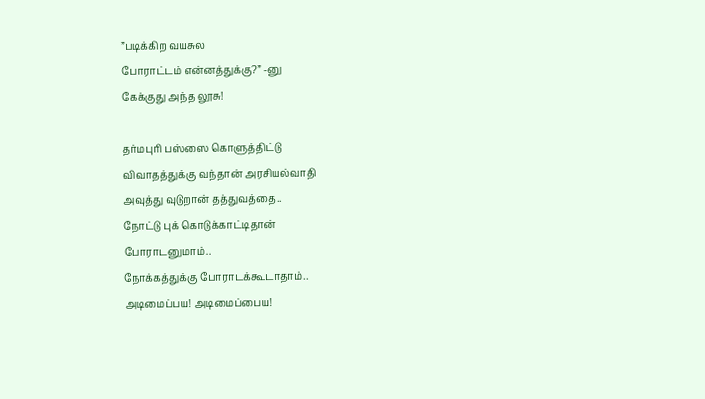”படிக்கிற வயசுல
போராட்டம் என்னத்துக்கு?” -னு
கேக்குது அந்த லூசு!

தர்மபுரி பஸ்ஸை கொளுத்திட்டு
விவாதத்துக்கு வந்தான் அரசியல்வாதி
அவுத்து வுடுறான் தத்துவத்தை..
நோட்டு புக் கொடுக்காட்டிதான்
போராடனுமாம்..
நோக்கத்துக்கு போராடக்கூடாதாம்..
அடிமைப்பய! அடிமைப்பைய!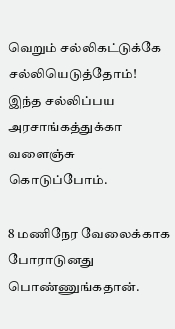வெறும் சல்லிகட்டுக்கே
சல்லியெடுத்தோம்!
இந்த சல்லிப்பய அரசாங்கத்துக்கா
வளைஞ்சு கொடுப்போம்.

8 மணிநேர வேலைக்காக
போராடுனது பொண்ணுங்கதான்.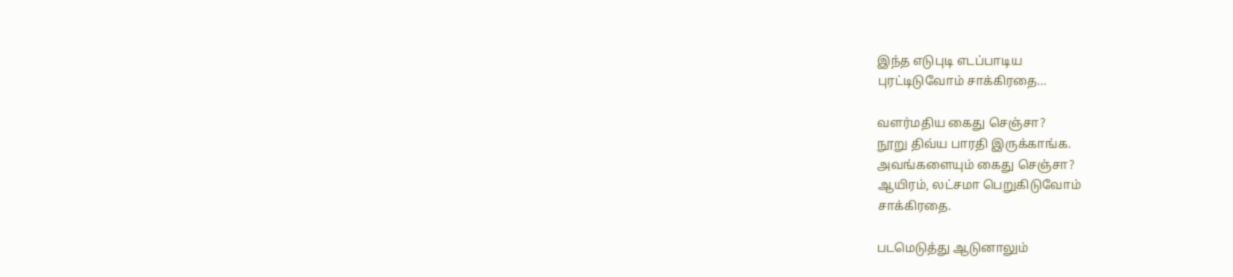இந்த எடுபுடி எடப்பாடிய
புரட்டிடுவோம் சாக்கிரதை…

வளர்மதிய கைது செஞ்சா?
நூறு திவ்ய பாரதி இருக்காங்க.
அவங்களையும் கைது செஞ்சா?
ஆயிரம், லட்சமா பெறுகிடுவோம்
சாக்கிரதை.

படமெடுத்து ஆடுனாலும்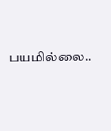பயமில்லை..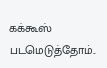கக்கூஸ் படமெடுத்தோம்..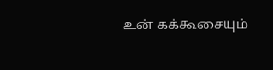உன் கக்கூசையும்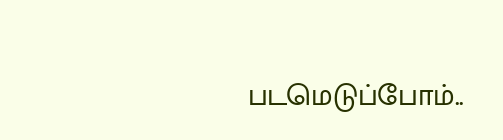படமெடுப்போம்..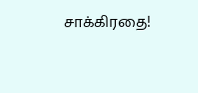சாக்கிரதை!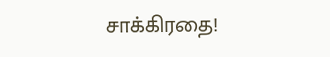சாக்கிரதை!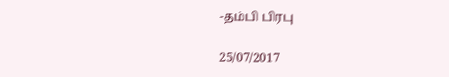-தம்பி பிரபு

25/07/2017